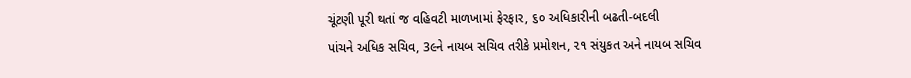ચૂંટણી પૂરી થતાં જ વહિવટી માળખામાં ફેરફાર, ૬૦ અધિકારીની બઢતી-બદલી
પાંચને અધિક સચિવ, 3૯ને નાયબ સચિવ તરીકે પ્રમોશન, ૨૧ સંયુકત અને નાયબ સચિવ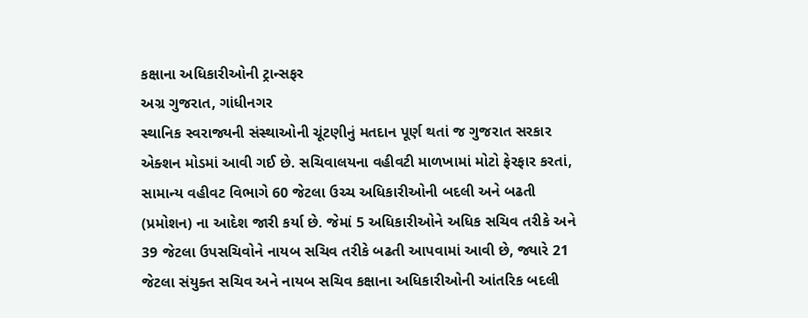કક્ષાના અધિકારીઓની ટ્રાન્સફર
અગ્ર ગુજરાત, ગાંધીનગર
સ્થાનિક સ્વરાજ્યની સંસ્થાઓની ચૂંટણીનું મતદાન પૂર્ણ થતાં જ ગુજરાત સરકાર એક્શન મોડમાં આવી ગઈ છે. સચિવાલયના વહીવટી માળખામાં મોટો ફેરફાર કરતાં, સામાન્ય વહીવટ વિભાગે 60 જેટલા ઉચ્ચ અધિકારીઓની બદલી અને બઢતી (પ્રમોશન) ના આદેશ જારી કર્યા છે. જેમાં 5 અધિકારીઓને અધિક સચિવ તરીકે અને 39 જેટલા ઉપસચિવોને નાયબ સચિવ તરીકે બઢતી આપવામાં આવી છે, જ્યારે 21 જેટલા સંયુક્ત સચિવ અને નાયબ સચિવ કક્ષાના અધિકારીઓની આંતરિક બદલી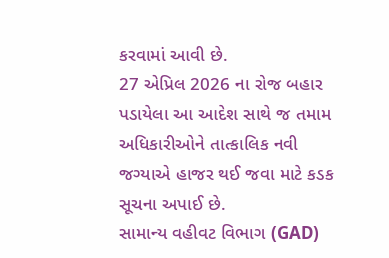કરવામાં આવી છે.
27 એપ્રિલ 2026 ના રોજ બહાર પડાયેલા આ આદેશ સાથે જ તમામ અધિકારીઓને તાત્કાલિક નવી જગ્યાએ હાજર થઈ જવા માટે કડક સૂચના અપાઈ છે.
સામાન્ય વહીવટ વિભાગ (GAD)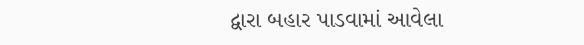દ્વારા બહાર પાડવામાં આવેલા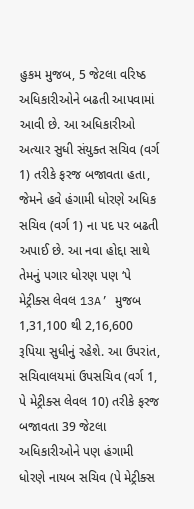હુકમ મુજબ, 5 જેટલા વરિષ્ઠ અધિકારીઓને બઢતી આપવામાં આવી છે. આ અધિકારીઓ અત્યાર સુધી સંયુક્ત સચિવ (વર્ગ 1) તરીકે ફરજ બજાવતા હતા, જેમને હવે હંગામી ધોરણે અધિક સચિવ (વર્ગ 1) ના પદ પર બઢતી અપાઈ છે. આ નવા હોદ્દા સાથે તેમનું પગાર ધોરણ પણ ‘પે મેટ્રીક્સ લેવલ 13A’ મુજબ 1,31,100 થી 2,16,600 રૂપિયા સુધીનું રહેશે. આ ઉપરાંત, સચિવાલયમાં ઉપસચિવ (વર્ગ 1, પે મેટ્રીક્સ લેવલ 10) તરીકે ફરજ બજાવતા 39 જેટલા અધિકારીઓને પણ હંગામી ધોરણે નાયબ સચિવ (પે મેટ્રીક્સ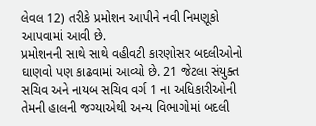લેવલ 12) તરીકે પ્રમોશન આપીને નવી નિમણૂકો આપવામાં આવી છે.
પ્રમોશનની સાથે સાથે વહીવટી કારણોસર બદલીઓનો ઘાણવો પણ કાઢવામાં આવ્યો છે. 21 જેટલા સંયુક્ત સચિવ અને નાયબ સચિવ વર્ગ 1 ના અધિકારીઓની તેમની હાલની જગ્યાએથી અન્ય વિભાગોમાં બદલી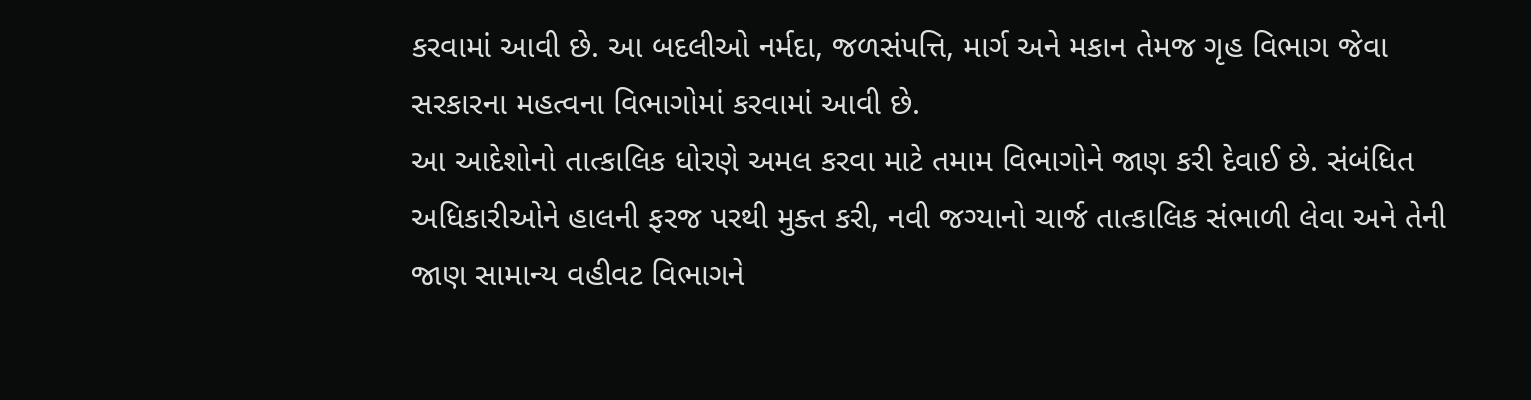કરવામાં આવી છે. આ બદલીઓ નર્મદા, જળસંપત્તિ, માર્ગ અને મકાન તેમજ ગૃહ વિભાગ જેવા સરકારના મહત્વના વિભાગોમાં કરવામાં આવી છે.
આ આદેશોનો તાત્કાલિક ધોરણે અમલ કરવા માટે તમામ વિભાગોને જાણ કરી દેવાઈ છે. સંબંધિત અધિકારીઓને હાલની ફરજ પરથી મુક્ત કરી, નવી જગ્યાનો ચાર્જ તાત્કાલિક સંભાળી લેવા અને તેની જાણ સામાન્ય વહીવટ વિભાગને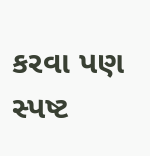કરવા પણ સ્પષ્ટ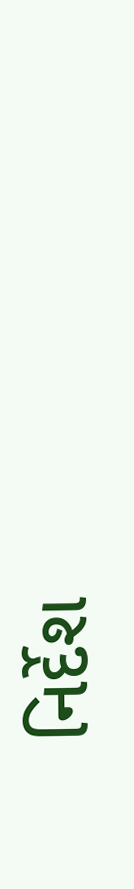નિર્દેશ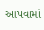આપવામાં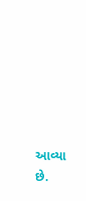આવ્યા છે.